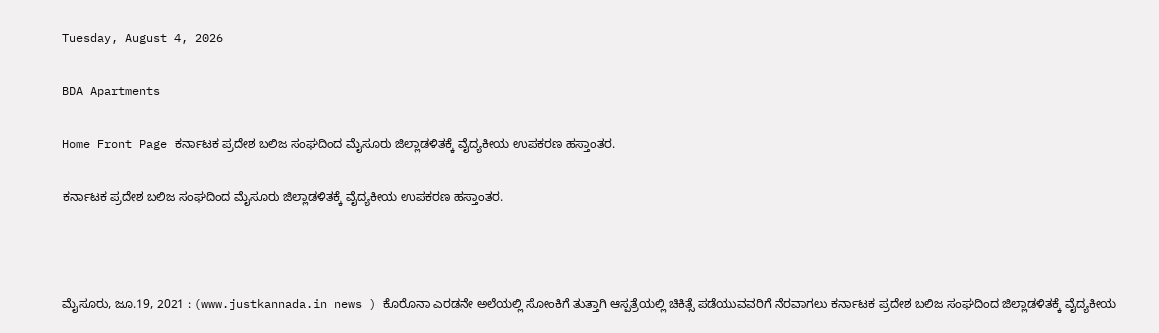Tuesday, August 4, 2026

BDA Apartments

Home Front Page ಕರ್ನಾಟಕ ಪ್ರದೇಶ ಬಲಿಜ ಸಂಘದಿಂದ ಮೈಸೂರು ಜಿಲ್ಲಾಡಳಿತಕ್ಕೆ ವೈದ್ಯಕೀಯ ಉಪಕರಣ ಹಸ್ತಾಂತರ.

ಕರ್ನಾಟಕ ಪ್ರದೇಶ ಬಲಿಜ ಸಂಘದಿಂದ ಮೈಸೂರು ಜಿಲ್ಲಾಡಳಿತಕ್ಕೆ ವೈದ್ಯಕೀಯ ಉಪಕರಣ ಹಸ್ತಾಂತರ.



ಮೈಸೂರು, ಜೂ.19, 2021 : (www.justkannada.in news ) ಕೊರೊನಾ ಎರಡನೇ ಅಲೆಯಲ್ಲಿ ಸೋಂಕಿಗೆ ತುತ್ತಾಗಿ ಆಸ್ಪತ್ರೆಯಲ್ಲಿ ಚಿಕಿತ್ಸೆ ಪಡೆಯುವವರಿಗೆ ನೆರವಾಗಲು ಕರ್ನಾಟಕ ಪ್ರದೇಶ ಬಲಿಜ ಸಂಘದಿಂದ ಜಿಲ್ಲಾಡಳಿತಕ್ಕೆ ವೈದ್ಯಕೀಯ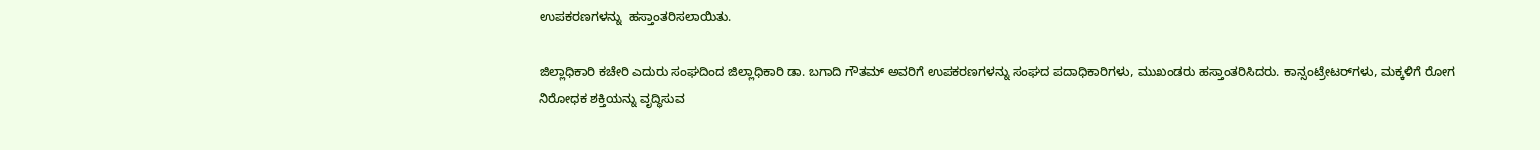ಉಪಕರಣಗಳನ್ನು  ಹಸ್ತಾಂತರಿಸಲಾಯಿತು.

ಜಿಲ್ಲಾಧಿಕಾರಿ ಕಚೇರಿ ಎದುರು ಸಂಘದಿಂದ ಜಿಲ್ಲಾಧಿಕಾರಿ ಡಾ. ಬಗಾದಿ ಗೌತಮ್ ಅವರಿಗೆ ಉಪಕರಣಗಳನ್ನು ಸಂಘದ ಪದಾಧಿಕಾರಿಗಳು, ಮುಖಂಡರು ಹಸ್ತಾಂತರಿಸಿದರು. ಕಾನ್ಸಂಟ್ರೇಟರ್‌ಗಳು, ಮಕ್ಕಳಿಗೆ ರೋಗ ನಿರೋಧಕ ಶಕ್ತಿಯನ್ನು ವೃದ್ಧಿಸುವ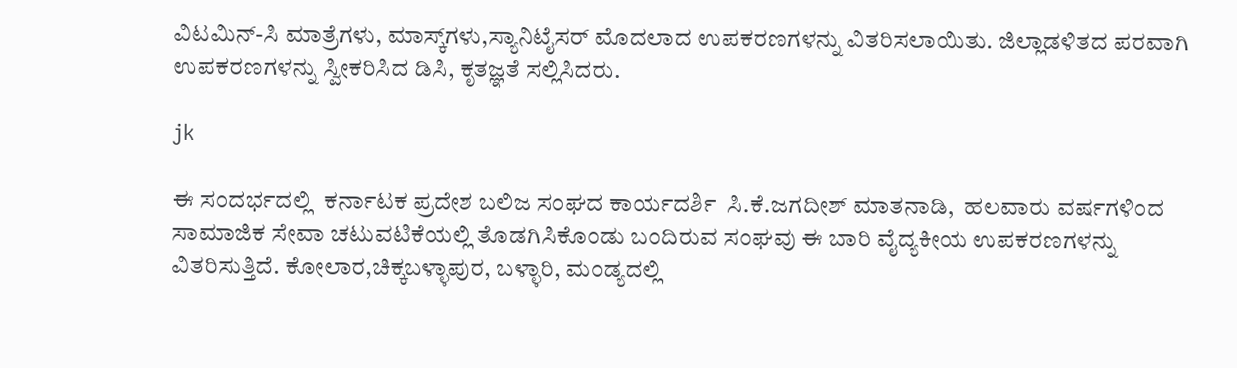ವಿಟಮಿನ್-ಸಿ ಮಾತ್ರೆಗಳು, ಮಾಸ್ಕ್‌ಗಳು,ಸ್ಯಾನಿಟೈಸರ್ ಮೊದಲಾದ ಉಪಕರಣಗಳನ್ನು ವಿತರಿಸಲಾಯಿತು. ಜಿಲ್ಲಾಡಳಿತದ ಪರವಾಗಿ ಉಪಕರಣಗಳನ್ನು ಸ್ವೀಕರಿಸಿದ ಡಿಸಿ, ಕೃತಜ್ಞತೆ ಸಲ್ಲಿಸಿದರು.

jk

ಈ ಸಂದರ್ಭದಲ್ಲಿ  ಕರ್ನಾಟಕ ಪ್ರದೇಶ ಬಲಿಜ ಸಂಘದ ಕಾರ್ಯದರ್ಶಿ  ಸಿ.ಕೆ.ಜಗದೀಶ್ ಮಾತನಾಡಿ,  ಹಲವಾರು ವರ್ಷಗಳಿಂದ ಸಾಮಾಜಿಕ ಸೇವಾ ಚಟುವಟಿಕೆಯಲ್ಲಿ ತೊಡಗಿಸಿಕೊಂಡು ಬಂದಿರುವ ಸಂಘವು ಈ ಬಾರಿ ವೈದ್ಯಕೀಯ ಉಪಕರಣಗಳನ್ನು ವಿತರಿಸುತ್ತಿದೆ. ಕೋಲಾರ,ಚಿಕ್ಕಬಳ್ಳಾಪುರ, ಬಳ್ಳಾರಿ, ಮಂಡ್ಯದಲ್ಲಿ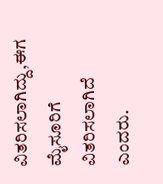ವಿತರಿಸಲಾಗಿದ್ದು,ಈಗ ಮೈಸೂರಿಗೆ ವಿತರಿಸಲಾಗಿದೆ ಎಂದರು.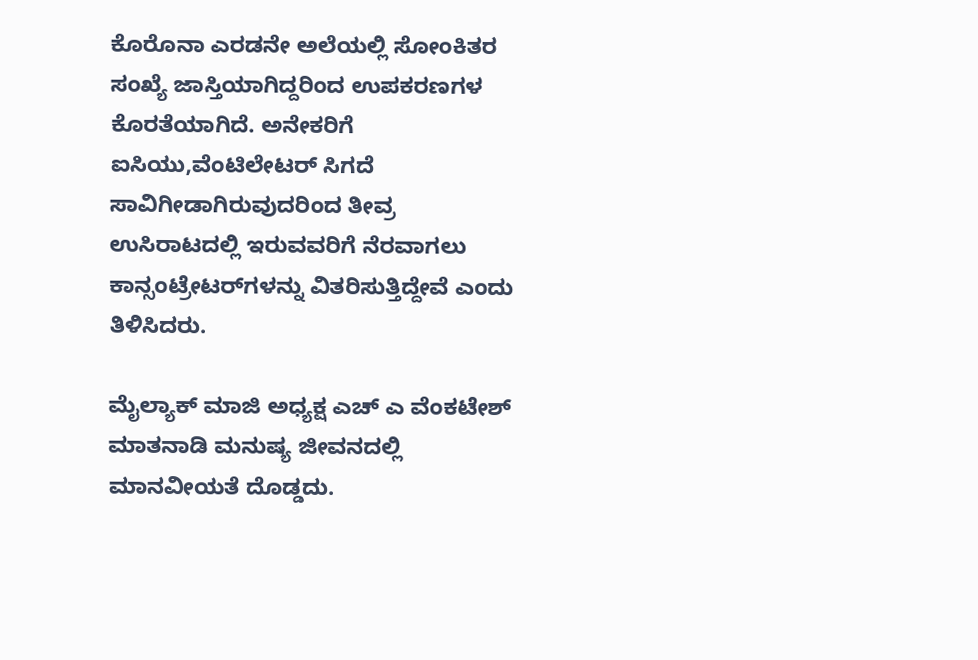ಕೊರೊನಾ ಎರಡನೇ ಅಲೆಯಲ್ಲಿ ಸೋಂಕಿತರ ಸಂಖ್ಯೆ ಜಾಸ್ತಿಯಾಗಿದ್ದರಿಂದ ಉಪಕರಣಗಳ ಕೊರತೆಯಾಗಿದೆ. ಅನೇಕರಿಗೆ ಐಸಿಯು,ವೆಂಟಿಲೇಟರ್ ಸಿಗದೆ ಸಾವಿಗೀಡಾಗಿರುವುದರಿಂದ ತೀವ್ರ ಉಸಿರಾಟದಲ್ಲಿ ಇರುವವರಿಗೆ ನೆರವಾಗಲು ಕಾನ್ಸಂಟ್ರೇಟರ್‌ಗಳನ್ನು ವಿತರಿಸುತ್ತಿದ್ದೇವೆ ಎಂದು ತಿಳಿಸಿದರು.

ಮೈಲ್ಯಾಕ್ ಮಾಜಿ ಅಧ್ಯಕ್ಷ ಎಚ್ ಎ ವೆಂಕಟೇಶ್ ಮಾತನಾಡಿ ಮನುಷ್ಯ ಜೀವನದಲ್ಲಿ ಮಾನವೀಯತೆ ದೊಡ್ಡದು.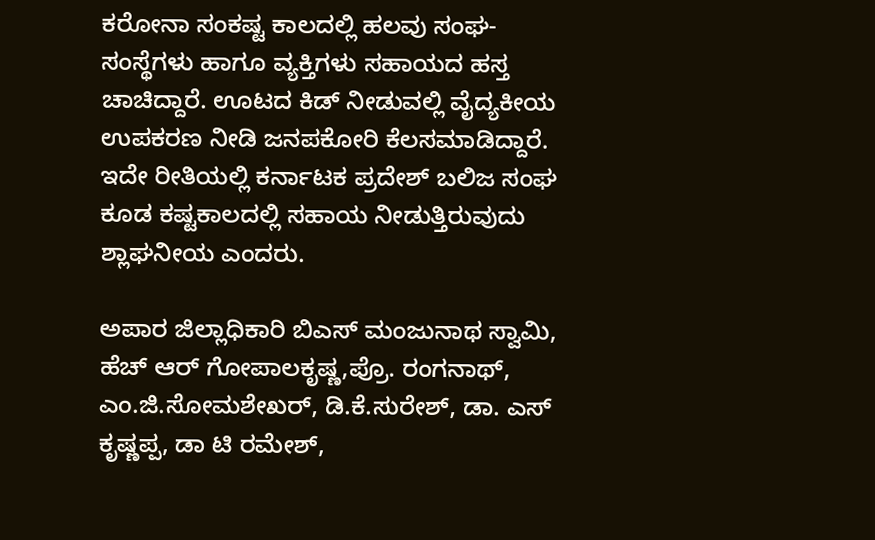ಕರೋನಾ ಸಂಕಷ್ಟ ಕಾಲದಲ್ಲಿ ಹಲವು ಸಂಘ-ಸಂಸ್ಥೆಗಳು ಹಾಗೂ ವ್ಯಕ್ತಿಗಳು ಸಹಾಯದ ಹಸ್ತ ಚಾಚಿದ್ದಾರೆ. ಊಟದ ಕಿಡ್ ನೀಡುವಲ್ಲಿ ವೈದ್ಯಕೀಯ ಉಪಕರಣ ನೀಡಿ ಜನಪಕೋರಿ ಕೆಲಸಮಾಡಿದ್ದಾರೆ. ಇದೇ ರೀತಿಯಲ್ಲಿ ಕರ್ನಾಟಕ ಪ್ರದೇಶ್ ಬಲಿಜ ಸಂಘ ಕೂಡ ಕಷ್ಟಕಾಲದಲ್ಲಿ ಸಹಾಯ ನೀಡುತ್ತಿರುವುದು ಶ್ಲಾಘನೀಯ ಎಂದರು.

ಅಪಾರ ಜಿಲ್ಲಾಧಿಕಾರಿ ಬಿಎಸ್ ಮಂಜುನಾಥ ಸ್ವಾಮಿ, ಹೆಚ್ ಆರ್ ಗೋಪಾಲಕೃಷ್ಣ,ಪ್ರೊ. ರಂಗನಾಥ್, ಎಂ.ಜಿ.ಸೋಮಶೇಖರ್, ಡಿ.ಕೆ.ಸುರೇಶ್, ಡಾ. ಎಸ್ ಕೃಷ್ಣಪ್ಪ, ಡಾ ಟಿ ರಮೇಶ್,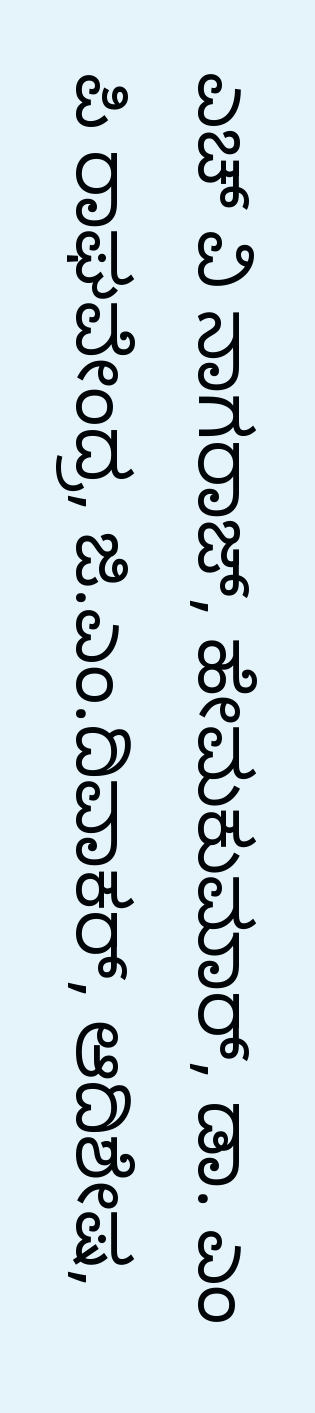ಎಚ್ ವಿ ನಾಗರಾಜ್, ಹೇಮಕುಮಾರ್, ಡಾ. ಎಂ ಪಿ ರಾಘವೇಂದ್ರ, ಜಿ.ಎಂ.ದಿವಾಕರ್, ಆದಿಶೇಷ,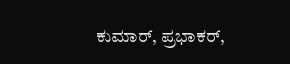ಕುಮಾರ್, ಪ್ರಭಾಕರ್,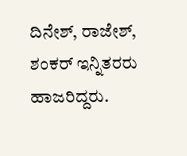ದಿನೇಶ್, ರಾಜೇಶ್, ಶಂಕರ್ ಇನ್ನಿತರರು ಹಾಜರಿದ್ದರು.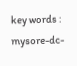key words : mysore-dc-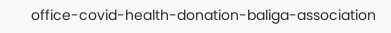office-covid-health-donation-baliga-association